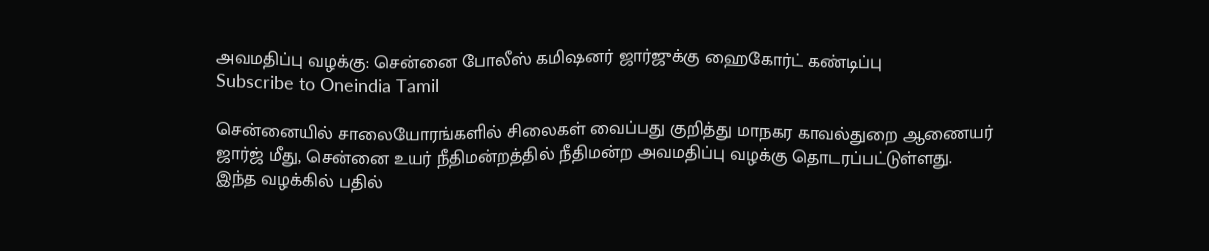அவமதிப்பு வழக்கு: சென்னை போலீஸ் கமிஷனர் ஜார்ஜுக்கு ஹைகோர்ட் கண்டிப்பு
Subscribe to Oneindia Tamil

சென்னையில் சாலையோரங்களில் சிலைகள் வைப்பது குறித்து மாநகர காவல்துறை ஆணையர் ஜார்ஜ் மீது, சென்னை உயர் நீதிமன்றத்தில் நீதிமன்ற அவமதிப்பு வழக்கு தொடரப்பட்டுள்ளது.
இந்த வழக்கில் பதில்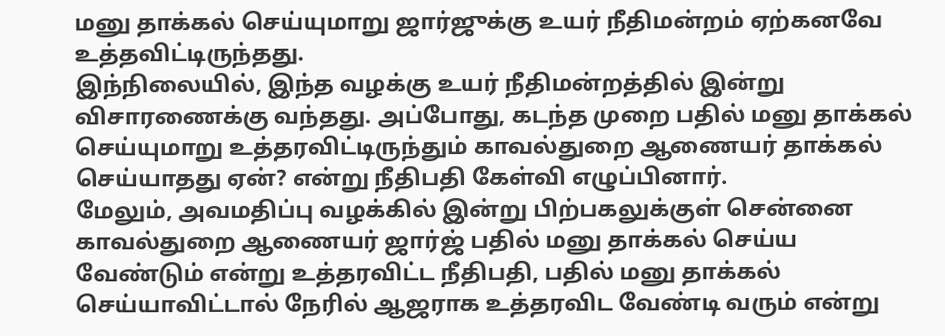மனு தாக்கல் செய்யுமாறு ஜார்ஜுக்கு உயர் நீதிமன்றம் ஏற்கனவே உத்தவிட்டிருந்தது.
இந்நிலையில், இந்த வழக்கு உயர் நீதிமன்றத்தில் இன்று விசாரணைக்கு வந்தது. அப்போது, கடந்த முறை பதில் மனு தாக்கல் செய்யுமாறு உத்தரவிட்டிருந்தும் காவல்துறை ஆணையர் தாக்கல் செய்யாதது ஏன்? என்று நீதிபதி கேள்வி எழுப்பினார்.
மேலும், அவமதிப்பு வழக்கில் இன்று பிற்பகலுக்குள் சென்னை காவல்துறை ஆணையர் ஜார்ஜ் பதில் மனு தாக்கல் செய்ய வேண்டும் என்று உத்தரவிட்ட நீதிபதி, பதில் மனு தாக்கல் செய்யாவிட்டால் நேரில் ஆஜராக உத்தரவிட வேண்டி வரும் என்று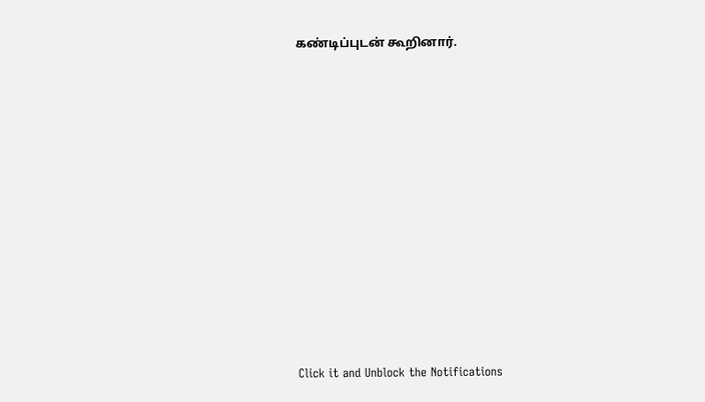கண்டிப்புடன் கூறினார்.












Click it and Unblock the Notifications